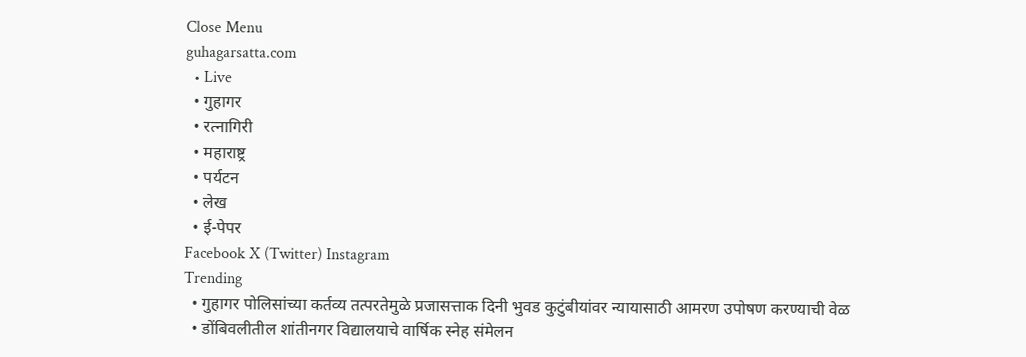Close Menu
guhagarsatta.com
  • Live
  • गुहागर
  • रत्नागिरी
  • महाराष्ट्र
  • पर्यटन
  • लेख
  • ई-पेपर
Facebook X (Twitter) Instagram
Trending
  • गुहागर पोलिसांच्या कर्तव्य तत्परतेमुळे प्रजासत्ताक दिनी भुवड कुटुंबीयांवर न्यायासाठी आमरण उपोषण करण्याची वेळ
  • डोंबिवलीतील शांतीनगर विद्यालयाचे वार्षिक स्नेह संमेलन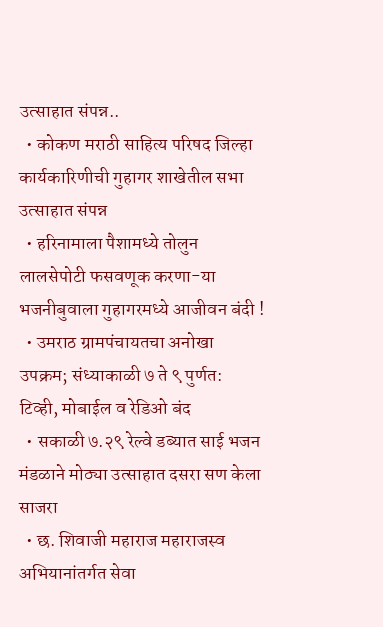उत्साहात संपन्न..
  • कोकण मराठी साहित्य परिषद जिल्हा कार्यकारिणीची गुहागर शाखेतील सभा उत्साहात संपन्न
  • हरिनामाला पैशामध्ये तोलुन लालसेपोटी फसवणूक करणा-या भजनीबुवाला गुहागरमध्ये आजीवन बंदी !
  • उमराठ ग्रामपंचायतचा अनोखा उपक्रम; संध्याकाळी ७ ते ९ पुर्णत: टिव्ही, मोबाईल व रेडिओ बंद
  • सकाळी ७.२९ रेल्वे डब्यात साई भजन मंडळाने मोठ्या उत्साहात दसरा सण केला साजरा
  • छ. शिवाजी महाराज महाराजस्व अभियानांतर्गत सेवा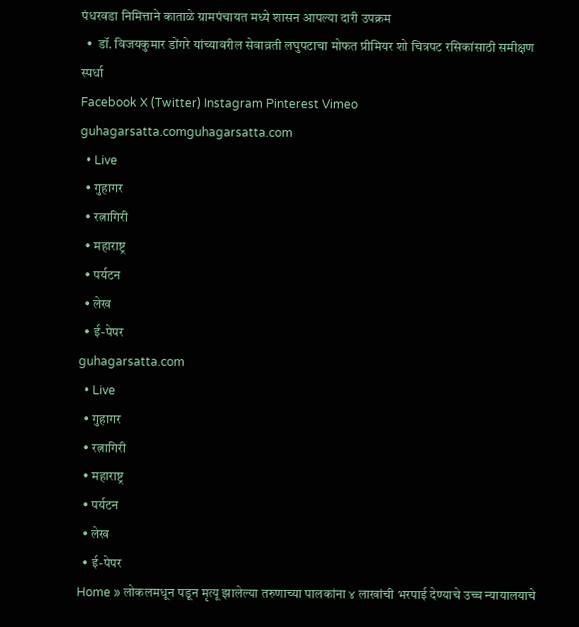पंधरवडा निमित्ताने काताळे ग्रामपंचायत मध्ये शासन आपल्या दारी उपक्रम
  •  डॉ. विजयकुमार डोंगरे यांच्यावरील सेवाव्रती लघुपटाचा मोफत प्रीमियर शो चित्रपट रसिकांसाठी समीक्षण स्पर्धा
Facebook X (Twitter) Instagram Pinterest Vimeo
guhagarsatta.comguhagarsatta.com
  • Live
  • गुहागर
  • रत्नागिरी
  • महाराष्ट्र
  • पर्यटन
  • लेख
  • ई-पेपर
guhagarsatta.com
  • Live
  • गुहागर
  • रत्नागिरी
  • महाराष्ट्र
  • पर्यटन
  • लेख
  • ई-पेपर
Home » लोकलमधून पडून मृत्यू झालेल्या तरुणाच्या पालकांना ४ लाखांची भरपाई देण्याचे उच्च न्यायालयाचे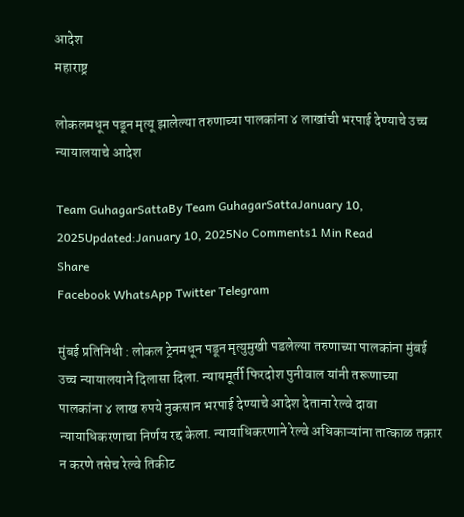आदेश
महाराष्ट्र

लोकलमधून पडून मृत्यू झालेल्या तरुणाच्या पालकांना ४ लाखांची भरपाई देण्याचे उच्च न्यायालयाचे आदेश

Team GuhagarSattaBy Team GuhagarSattaJanuary 10, 2025Updated:January 10, 2025No Comments1 Min Read
Share
Facebook WhatsApp Twitter Telegram

मुंबई प्रतिनिधी : लोकल ट्रेनमधून पडून मृत्युमुखी पडलेल्या तरुणाच्या पालकांना मुंबई उच्च न्यायालयाने दिलासा दिला. न्यायमूर्ती फिरदोश पुनीवाल यांनी तरूणाच्या पालकांना ४ लाख रुपये नुकसान भरपाई देण्याचे आदेश देताना रेल्वे दावा न्यायाधिकरणाचा निर्णय रद्द केला. न्यायाधिकरणाने रेल्वे अधिकाऱ्यांना तात्काळ तक्रार न करणे तसेच रेल्वे तिकीट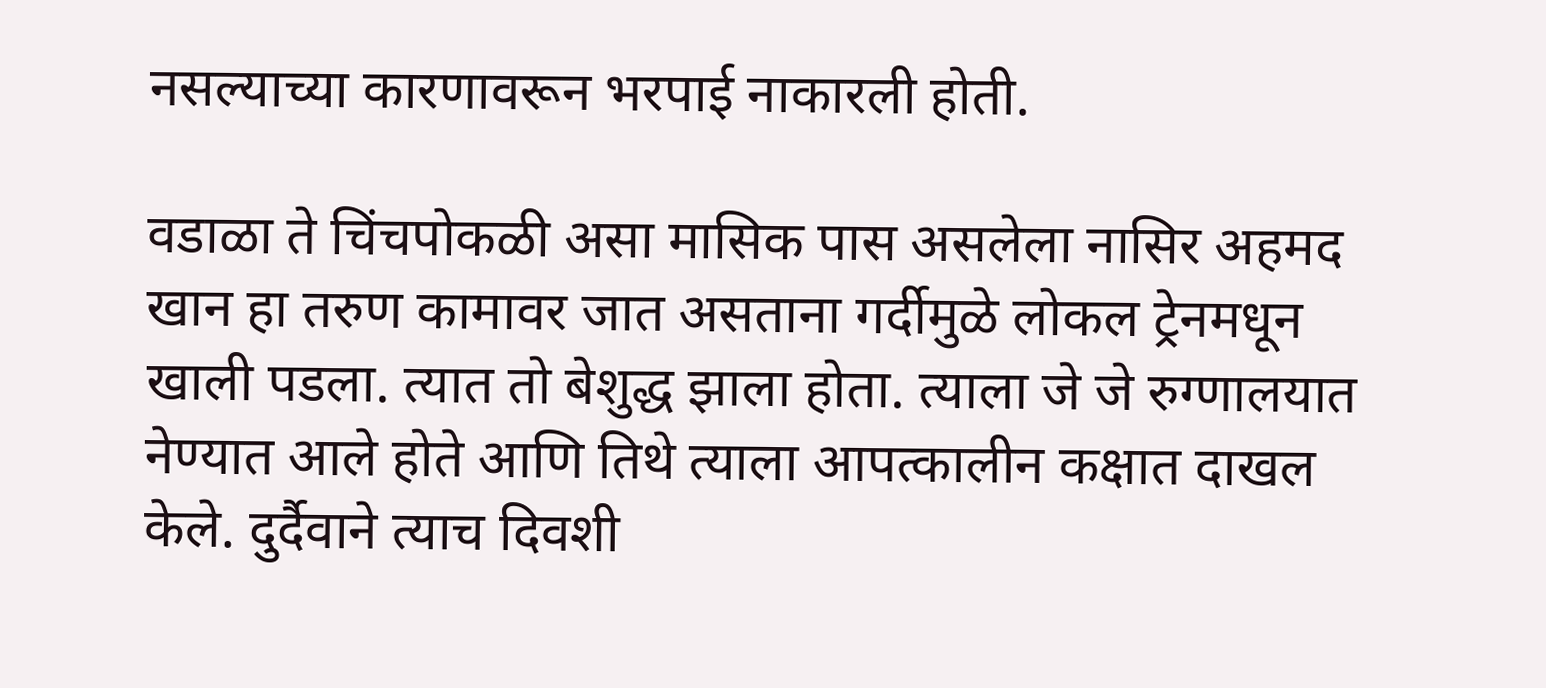नसल्याच्या कारणावरून भरपाई नाकारली होती.

वडाळा ते चिंचपोकळी असा मासिक पास असलेला नासिर अहमद खान हा तरुण कामावर जात असताना गर्दीमुळे लोकल ट्रेनमधून खाली पडला. त्यात तो बेशुद्ध झाला होता. त्याला जे जे रुग्णालयात नेण्यात आले होते आणि तिथे त्याला आपत्कालीन कक्षात दाखल केले. दुर्दैवाने त्याच दिवशी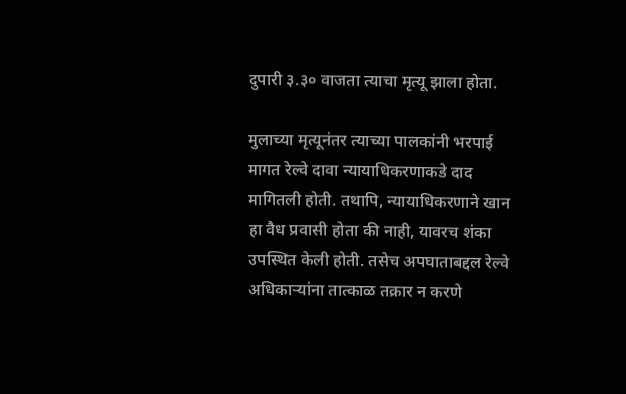दुपारी ३.३० वाजता त्याचा मृत्यू झाला होता.

मुलाच्या मृत्यूनंतर त्याच्या पालकांनी भरपाई मागत रेल्वे दावा न्यायाधिकरणाकडे दाद मागितली होती. तथापि, न्यायाधिकरणाने खान हा वैध प्रवासी होता की नाही, यावरच शंका उपस्थित केली होती. तसेच अपघाताबद्दल रेल्वे अधिकाऱ्यांना तात्काळ तक्रार न करणे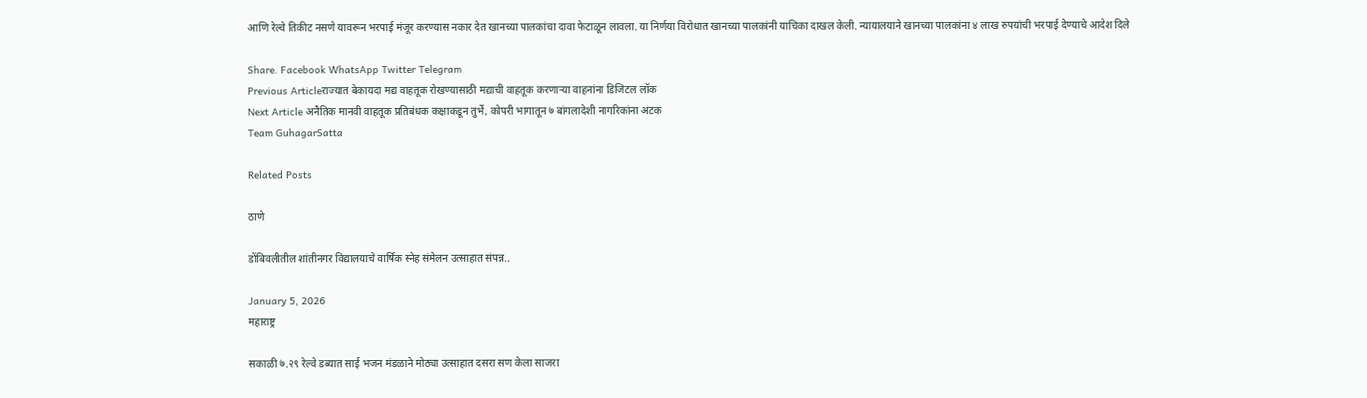आणि रेल्वे तिकीट नसणे यावरून भरपाई मंजूर करण्यास नकार देत खानच्या पालकांचा दावा फेटाळून लावला. या निर्णया विरोधात खानच्या पालकांनी याचिका दाखल केली. न्यायालयाने खानच्या पालकांना ४ लाख रुपयांची भरपाई देण्याचे आदेश दिले

Share. Facebook WhatsApp Twitter Telegram
Previous Articleराज्यात बेकायदा मद्य वाहतूक रोखण्यासाठी मद्याची वाहतूक करणाऱ्या वाहनांना डिजिटल लॉक
Next Article अनैतिक मानवी वाहतूक प्रतिबंधक कक्षाकडून तुर्भे, कोपरी भागातून ७ बांगलादेशी नागरिकांना अटक
Team GuhagarSatta

Related Posts

ठाणे

डोंबिवलीतील शांतीनगर विद्यालयाचे वार्षिक स्नेह संमेलन उत्साहात संपन्न..

January 5, 2026
महाराष्ट्र

सकाळी ७.२९ रेल्वे डब्यात साई भजन मंडळाने मोठ्या उत्साहात दसरा सण केला साजरा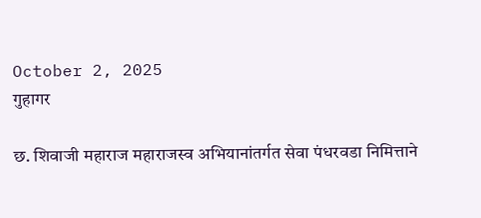October 2, 2025
गुहागर

छ. शिवाजी महाराज महाराजस्व अभियानांतर्गत सेवा पंधरवडा निमित्ताने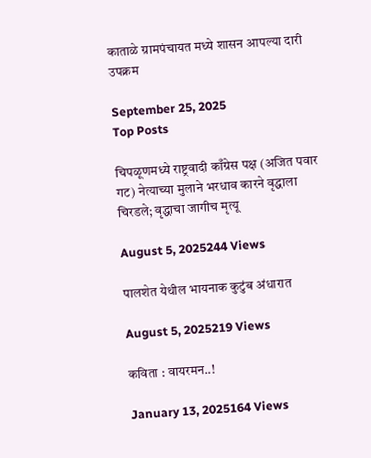काताळे ग्रामपंचायत मध्ये शासन आपल्या दारी उपक्रम

September 25, 2025
Top Posts

चिपळूणमध्ये राष्ट्रवादी काँग्रेस पक्ष (अजित पवार गट) नेत्याच्या मुलाने भरधाव कारने वृद्धाला चिरडले; वृद्धाचा जागीच मृत्यू

August 5, 2025244 Views

पालशेत येथील भायनाक कुटुंब अंधारात

August 5, 2025219 Views

कविता : वायरमन..!

January 13, 2025164 Views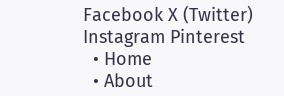Facebook X (Twitter) Instagram Pinterest
  • Home
  • About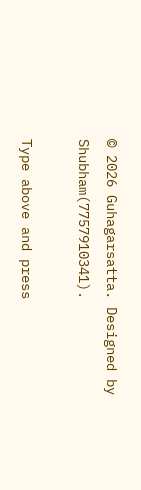© 2026 Guhagarsatta. Designed by Shubham(7757910341).

Type above and press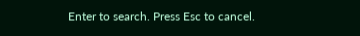Enter to search. Press Esc to cancel.